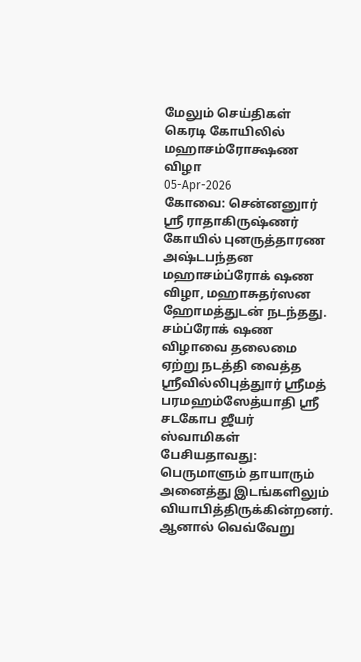மேலும் செய்திகள்
கெரடி கோயிலில் மஹாசம்ரோக்ஷண விழா
05-Apr-2026
கோவை: சென்னனுார் ஸ்ரீ ராதாகிருஷ்ணர் கோயில் புனருத்தாரண அஷ்டபந்தன மஹாசம்ப்ரோக் ஷண விழா, மஹாசுதர்ஸன ஹோமத்துடன் நடந்தது. சம்ப்ரோக் ஷண விழாவை தலைமை ஏற்று நடத்தி வைத்த ஸ்ரீவில்லிபுத்துார் ஸ்ரீமத் பரமஹம்ஸேத்யாதி ஸ்ரீ சடகோப ஜீயர் ஸ்வாமிகள் பேசியதாவது: பெருமாளும் தாயாரும் அனைத்து இடங்களிலும் வியாபித்திருக்கின்றனர். ஆனால் வெவ்வேறு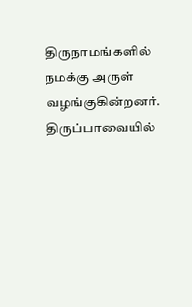திருநாமங்களில் நமக்கு அருள் வழங்குகின்றனர். திருப்பாவையில்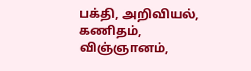பக்தி, அறிவியல், கணிதம், விஞ்ஞானம்,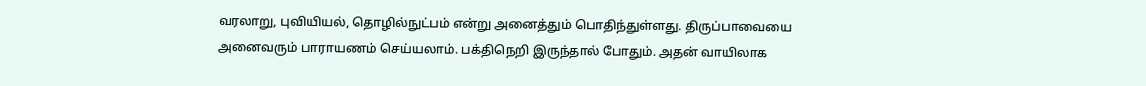வரலாறு, புவியியல், தொழில்நுட்பம் என்று அனைத்தும் பொதிந்துள்ளது. திருப்பாவையை அனைவரும் பாராயணம் செய்யலாம். பக்திநெறி இருந்தால் போதும். அதன் வாயிலாக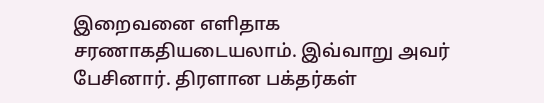இறைவனை எளிதாக சரணாகதியடையலாம். இவ்வாறு அவர் பேசினார். திரளான பக்தர்கள்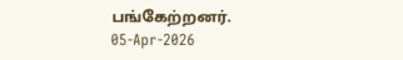பங்கேற்றனர்.
05-Apr-2026